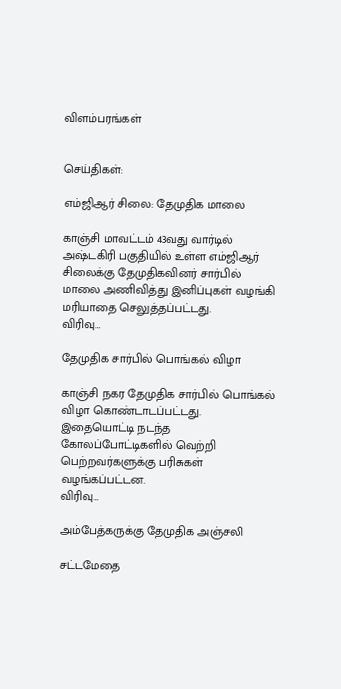விளம்பரங்கள்


செய்திகள்:

எம்ஜிஆர் சிலை: தேமுதிக மாலை

காஞ்சி மாவட்டம் 43வது வார்டில் அஷ்டகிரி பகுதியில் உள்ள எம்ஜிஆர் சிலைக்கு தேமுதிகவினர் சார்பில் மாலை அணிவித்து இனிப்புகள் வழங்கி மரியாதை செலுத்தப்பட்டது.
விரிவு…

தேமுதிக சார்பில் பொங்கல் விழா

காஞ்சி நகர தேமுதிக சார்பில் பொங்கல் விழா கொண்டாடப்பட்டது. இதையொட்டி நடந்த கோலப்போட்டிகளில் வெற்றி பெற்றவர்களுக்கு பரிசுகள் வழங்கப்பட்டன.
விரிவு…

அம்பேத்கருக்கு தேமுதிக அஞ்சலி

சட்டமேதை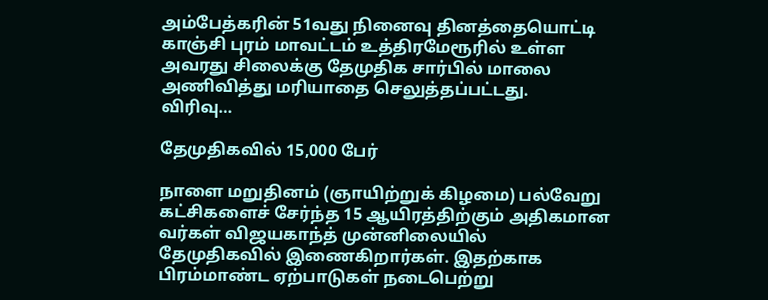அம்பேத்கரின் 51வது நினைவு தினத்தையொட்டி காஞ்சி புரம் மாவட்டம் உத்திரமேரூரில் உள்ள அவரது சிலைக்கு தேமுதிக சார்பில் மாலை அணிவித்து மரியாதை செலுத்தப்பட்டது.
விரிவு…

தேமுதிகவில் 15,000 பேர்

நாளை மறுதினம் (ஞாயிற்றுக் கிழமை) பல்வேறு கட்சிகளைச் சேர்ந்த 15 ஆயிரத்திற்கும் அதிகமான வர்கள் விஜயகாந்த் முன்னிலையில் தேமுதிகவில் இணைகிறார்கள். இதற்காக பிரம்மாண்ட ஏற்பாடுகள் நடைபெற்று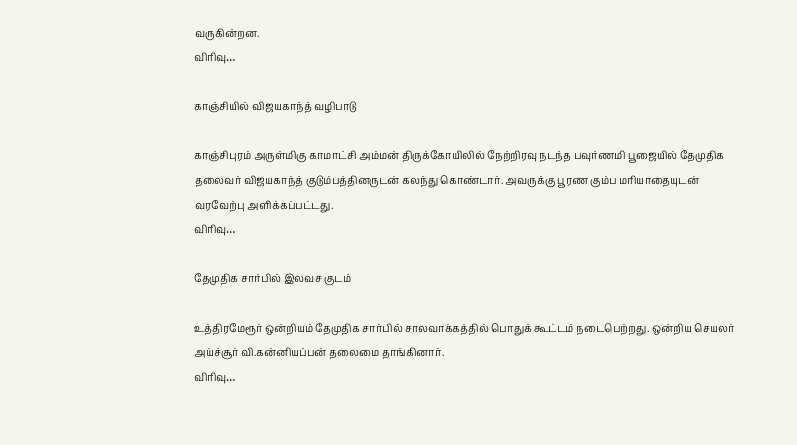வருகின்றன.
விரிவு…

காஞ்சியில் விஜயகாந்த் வழிபாடு

காஞ்சிபுரம் அருள்மிகு காமாட்சி அம்மன் திருக்கோயிலில் நேற்றிரவு நடந்த பவுர்ணமி பூஜையில் தேமுதிக தலைவர் விஜயகாந்த் குடும்பத்தினருடன் கலந்து கொண்டார். அவருக்கு பூரண கும்ப மரியாதையுடன் வரவேற்பு அளிக்கப்பட்டது.
விரிவு…

தேமுதிக சார்பில் இலவச குடம்

உத்திரமேரூர் ஒன்றியம் தேமுதிக சார்பில் சாலவாக்கத்தில் பொதுக் கூட்டம் நடைபெற்றது. ஒன்றிய செயலர் அய்ச்சூர் வி.கன்னியப்பன் தலைமை தாங்கினார்.
விரிவு…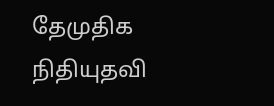தேமுதிக நிதியுதவி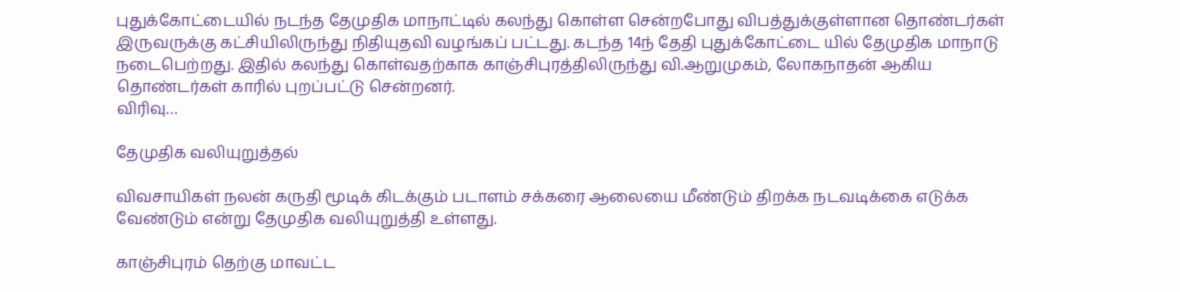புதுக்கோட்டையில் நடந்த தேமுதிக மாநாட்டில் கலந்து கொள்ள சென்றபோது விபத்துக்குள்ளான தொண்டர்கள் இருவருக்கு கட்சியிலிருந்து நிதியுதவி வழங்கப் பட்டது. கடந்த 14ந் தேதி புதுக்கோட்டை யில் தேமுதிக மாநாடு நடைபெற்றது. இதில் கலந்து கொள்வதற்காக காஞ்சிபுரத்திலிருந்து வி.ஆறுமுகம், லோகநாதன் ஆகிய தொண்டர்கள் காரில் புறப்பட்டு சென்றனர்.
விரிவு…

தேமுதிக வலியுறுத்தல்

விவசாயிகள் நலன் கருதி மூடிக் கிடக்கும் படாளம் சக்கரை ஆலையை மீண்டும் திறக்க நடவடிக்கை எடுக்க வேண்டும் என்று தேமுதிக வலியுறுத்தி உள்ளது.

காஞ்சிபுரம் தெற்கு மாவட்ட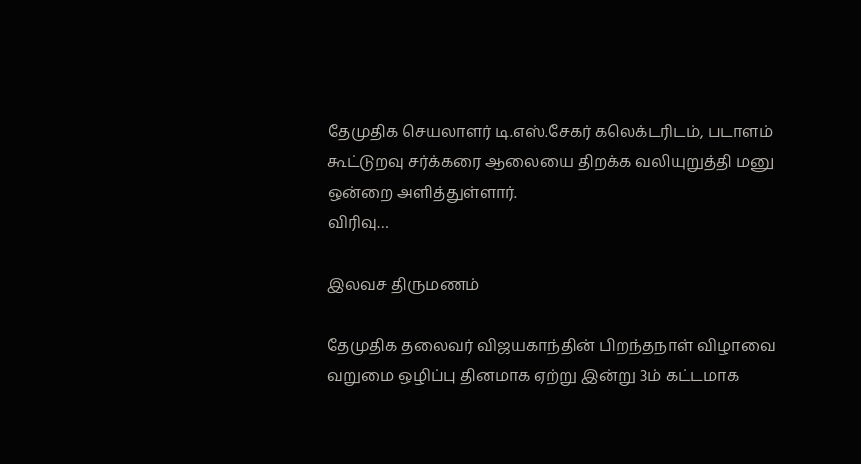தேமுதிக செயலாளர் டி.எஸ்.சேகர் கலெக்டரிடம், படாளம் கூட்டுறவு சர்க்கரை ஆலையை திறக்க வலியுறுத்தி மனு ஒன்றை அளித்துள்ளார்.
விரிவு…

இலவச திருமணம்

தேமுதிக தலைவர் விஜயகாந்தின் பிறந்தநாள் விழாவை வறுமை ஒழிப்பு தினமாக ஏற்று இன்று 3ம் கட்டமாக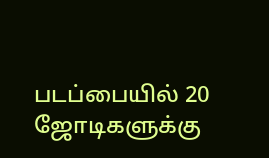படப்பையில் 20 ஜோடிகளுக்கு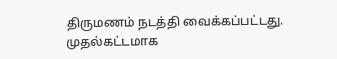திருமணம் நடத்தி வைக்கப்பட்டது. முதல்கட்டமாக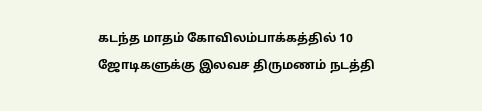கடந்த மாதம் கோவிலம்பாக்கத்தில் 10 ஜோடிகளுக்கு இலவச திருமணம் நடத்தி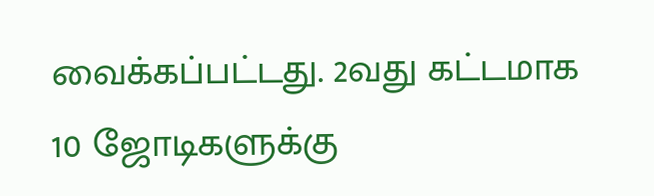வைக்கப்பட்டது. 2வது கட்டமாக 10 ஜோடிகளுக்கு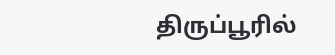திருப்பூரில்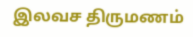இலவச திருமணம்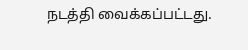நடத்தி வைக்கப்பட்டது.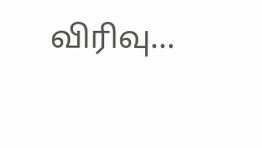விரிவு…